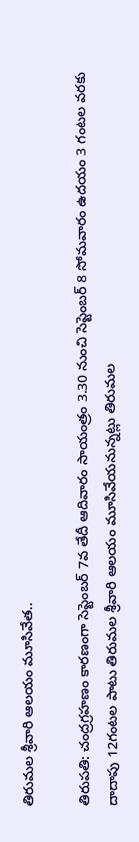తిరుమల శ్రీవారి ఆలయం మూసివేత..

తిరుపతి: చంద్రగ్రహణం కారణంగా సెప్టెంబర్ 7వ తేదీ ఆదివారం సాయంత్రం 3.30 నుంచి సెప్టెంబర్ 8 సోమవారం ఉదయం 3 గంటల వరకు దాదాపు 12గంటల పాటు తిరుమల శ్రీవారి ఆలయం మూసివేయనున్నట్లు తిరుమల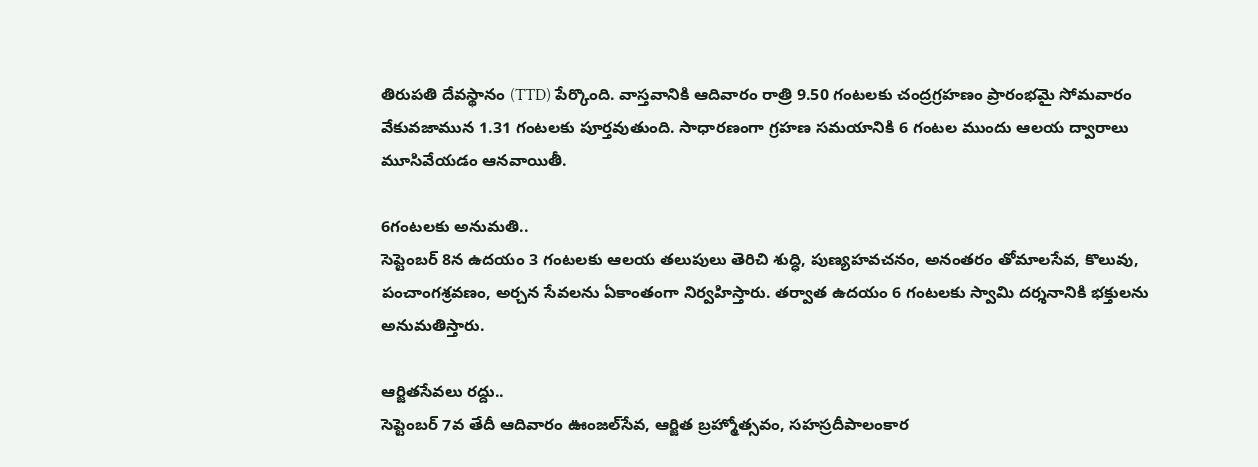తిరుపతి దేవస్థానం (TTD) పేర్కొంది. వాస్తవానికి ఆదివారం రాత్రి 9.50 గంటలకు చంద్రగ్రహణం ప్రారంభమై సోమవారం వేకువ‌జామున 1.31 గంటలకు పూర్తవుతుంది. సాధారణంగా గ్రహణ సమయానికి 6 గంటల ముందు ఆలయ ద్వారాలు మూసివేయడం ఆనవాయితీ.

6గంటలకు అనుమతి..
సెప్టెంబ‌ర్ 8న ఉదయం 3 గంటలకు ఆలయ తలుపులు తెరిచి శుద్ధి, పుణ్యహవచనం, అనంతరం తోమాలసేవ, కొలువు, పంచాంగశ్రవణం, అర్చన సేవలను ఏకాంతంగా నిర్వహిస్తారు. తర్వాత ఉదయం 6 గంటలకు స్వామి దర్శనానికి భక్తులను అనుమతిస్తారు.

ఆర్జితసేవలు రద్దు..
సెప్టెంబ‌ర్ 7వ‌ తేదీ ఆదివారం ఊంజల్‌సేవ, ఆర్జిత బ్రహ్మోత్సవం, సహస్రదీపాలంకార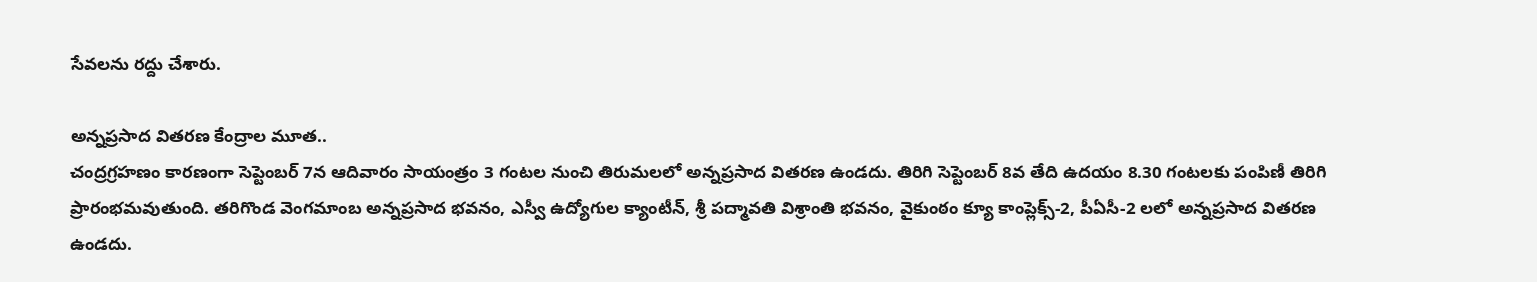సేవలను రద్దు చేశారు.

అన్నప్రసాద వితరణ కేంద్రాల మూత..
చంద్రగ్రహణం కారణంగా సెప్టెంబ‌ర్ 7న ఆదివారం సాయంత్రం 3 గంటల నుంచి తిరుమలలో అన్నప్రసాద వితరణ ఉండదు. తిరిగి సెప్టెంబ‌ర్ 8వ తేది ఉదయం 8.30 గంటలకు పంపిణీ తిరిగి ప్రారంభమవుతుంది. తరిగొండ వెంగమాంబ అన్నప్రసాద భవనం, ఎస్వీ ఉద్యోగుల క్యాంటీన్‌, శ్రీ పద్మావతి విశ్రాంతి భవనం, వైకుంఠం క్యూ కాంప్లెక్స్-2, పీఏసీ-2 ల‌లో అన్నప్రసాద వితరణ ఉండదు.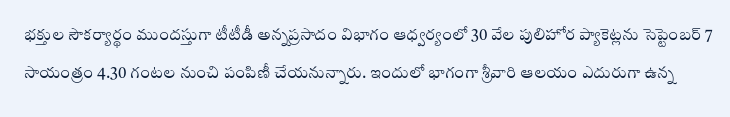భక్తుల సౌకర్యార్థం ముందస్తుగా టీటీడీ అన్నప్రసాదం విభాగం ఆధ్వర్యంలో 30 వేల పులిహోర ప్యాకెట్లను సెప్టెంబర్ 7 సాయంత్రం 4.30 గంటల నుంచి పంపిణీ చేయనున్నారు. ఇందులో భాగంగా శ్రీ‌వారి ఆల‌యం ఎదురుగా ఉన్న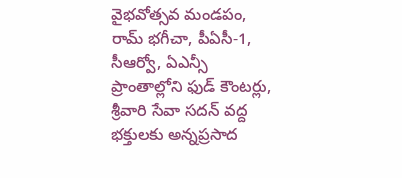వైభ‌వోత్సవ మండ‌పం, రామ్ భ‌గీచా, పీఏసీ-1, సీఆర్వో, ఏఎన్సీ ప్రాంతాల్లోని ఫుడ్ కౌంట‌ర్లు, శ్రీ‌వారి సేవా స‌ద‌న్ వ‌ద్ద భక్తులకు అన్నప్రసాద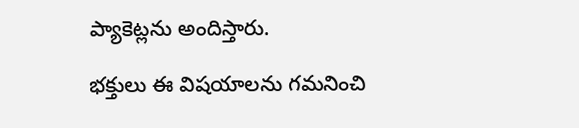ప్యాకెట్లను అందిస్తారు.

భక్తులు ఈ విషయాలను గమనించి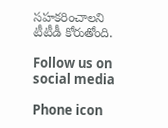సహకరించాలని టీటీడీ కోరుతోంది.

Follow us on social media

Phone icon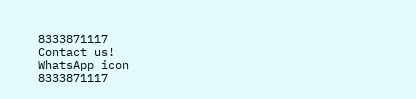8333871117
Contact us!
WhatsApp icon
8333871117